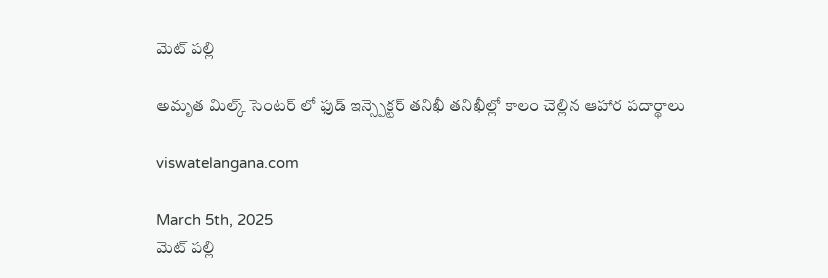మెట్ పల్లి

అమృత మిల్క్ సెంటర్ లో ఫుడ్ ఇన్స్పెక్టర్ తనిఖీ తనిఖీల్లో కాలం చెల్లిన ఆహార పదార్థాలు

viswatelangana.com

March 5th, 2025
మెట్ పల్లి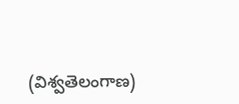(విశ్వతెలంగాణ)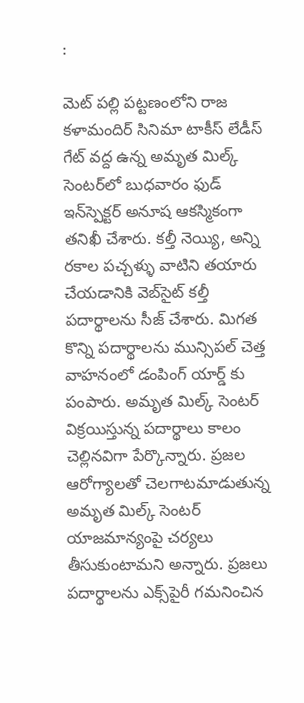:

మెట్ పల్లి పట్టణంలోని రాజ కళామందిర్ సినిమా టాకీస్ లేడీస్ గేట్ వద్ద ఉన్న అమృత మిల్క్ సెంటర్‌లో బుధవారం ఫుడ్ ఇన్‌స్పెక్టర్ అనూష ఆకస్మికంగా తనిఖీ చేశారు. కల్తీ నెయ్యి, అన్ని రకాల పచ్చళ్ళు వాటిని తయారు చేయడానికి వెబ్‌సైట్ కల్తీ పదార్థాలను సీజ్ చేశారు. మిగత కొన్ని పదార్థాలను మున్సిపల్ చెత్త వాహనంలో డంపింగ్ యార్డ్ కు పంపారు. అమృత మిల్క్ సెంటర్ విక్రయిస్తున్న పదార్థాలు కాలం చెల్లినవిగా పేర్కొన్నారు. ప్రజల ఆరోగ్యాలతో చెలగాటమాడుతున్న అమృత మిల్క్ సెంటర్ యాజమాన్యంపై చర్యలు తీసుకుంటామని అన్నారు. ప్రజలు పదార్థాలను ఎక్స్‌పైరీ గమనించిన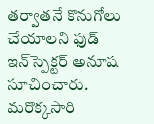తర్వాతనే కొనుగోలు చేయాలని ఫుడ్ ఇన్‌స్పెక్టర్ అనూష సూచించారు. మరొక్కసారి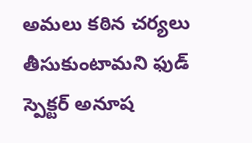అమలు కఠిన చర్యలు తీసుకుంటామని ఫుడ్ స్పెక్టర్ అనూష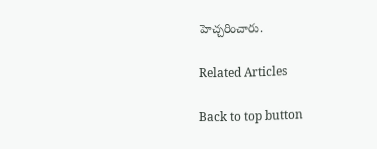హెచ్చరించారు.

Related Articles

Back to top button